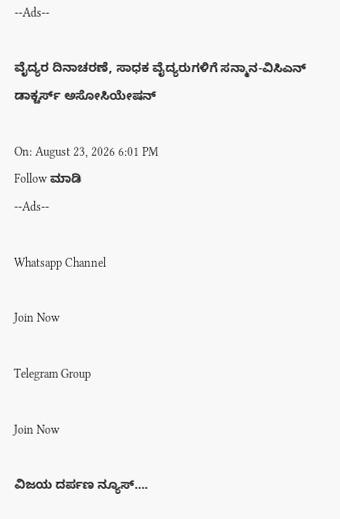--Ads--

ವೈದ್ಯರ ದಿನಾಚರಣೆ, ಸಾಧಕ ವೈದ್ಯರುಗಳಿಗೆ ಸನ್ಮಾನ-ವಿಸಿಎನ್ ಡಾಕ್ಟರ್ಸ್ ಅಸೋಸಿಯೇಷನ್

On: August 23, 2026 6:01 PM
Follow ಮಾಡಿ
--Ads--

Whatsapp Channel

Join Now

Telegram Group

Join Now

ವಿಜಯ ದರ್ಪಣ ನ್ಯೂಸ್….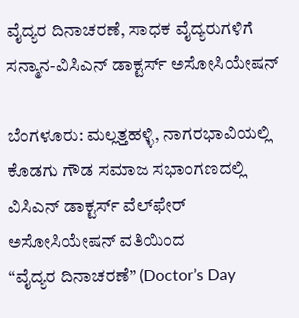ವೈದ್ಯರ ದಿನಾಚರಣೆ, ಸಾಧಕ ವೈದ್ಯರುಗಳಿಗೆ ಸನ್ಮಾನ-ವಿಸಿಎನ್ ಡಾಕ್ಟರ್ಸ್ ಅಸೋಸಿಯೇಷನ್

ಬೆಂಗಳೂರು: ಮಲ್ಲತ್ತಹಳ್ಳಿ, ನಾಗರಭಾವಿಯಲ್ಲಿ ಕೊಡಗು ಗೌಡ ಸಮಾಜ ಸಭಾಂಗಣದಲ್ಲಿ ವಿಸಿಎನ್ ಡಾಕ್ಟರ್ಸ್ ವೆಲ್‌ಫೇರ್ ಅಸೋಸಿಯೇಷನ್ ವತಿಯಿಂದ
“ವೈದ್ಯರ ದಿನಾಚರಣೆ” (Doctor’s Day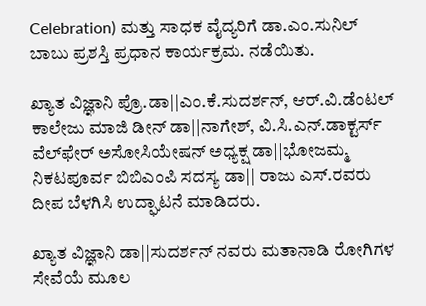Celebration) ಮತ್ತು ಸಾಧಕ ವೈದ್ಯರಿಗೆ ಡಾ.ಎಂ.ಸುನಿಲ್ ಬಾಬು ಪ್ರಶಸ್ತಿ ಪ್ರಧಾನ ಕಾರ್ಯಕ್ರಮ. ನಡೆಯಿತು.

ಖ್ಯಾತ ವಿಜ್ಞಾನಿ ಪ್ರೊ.ಡಾ||ಎಂ.ಕೆ.ಸುದರ್ಶನ್, ಆರ್.ವಿ.ಡೆಂಟಲ್ ಕಾಲೇಜು ಮಾಜಿ ಡೀನ್ ಡಾ||ನಾಗೇಶ್, ವಿ.ಸಿ.ಎನ್.ಡಾಕ್ಟರ್ಸ್ ವೆಲ್‌ಫೇರ್ ಅಸೋಸಿಯೇಷನ್ ಅಧ್ಯಕ್ಷ ಡಾ||ಭೋಜಮ್ಮ
ನಿಕಟಪೂರ್ವ ಬಿಬಿಎಂಪಿ ಸದಸ್ಯ ಡಾ|| ರಾಜು ಎಸ್.ರವರು ದೀಪ ಬೆಳಗಿಸಿ ಉದ್ಘಾಟನೆ ಮಾಡಿದರು.

ಖ್ಯಾತ ವಿಜ್ಞಾನಿ ಡಾ||ಸುದರ್ಶನ್ ನವರು ಮತಾನಾಡಿ ರೋಗಿಗಳ ಸೇವೆಯೆ ಮೂಲ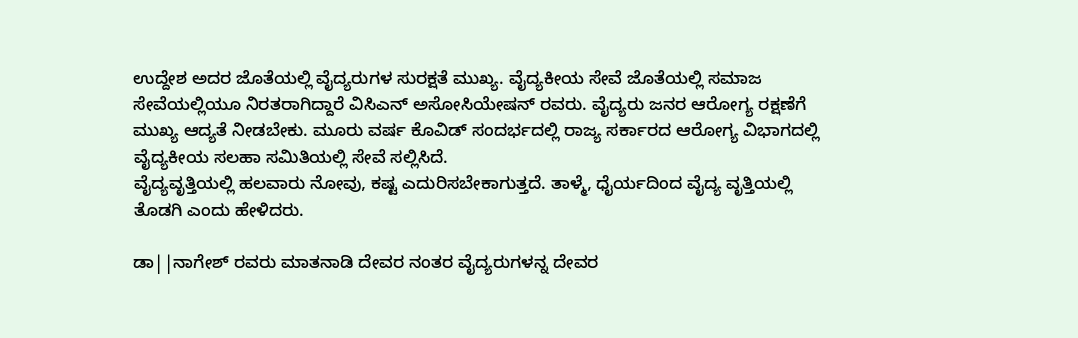ಉದ್ದೇಶ ಅದರ ಜೊತೆಯಲ್ಲಿ ವೈದ್ಯರುಗಳ ಸುರಕ್ಷತೆ ಮುಖ್ಯ. ವೈದ್ಯಕೀಯ ಸೇವೆ ಜೊತೆಯಲ್ಲಿ ಸಮಾಜ ಸೇವೆಯಲ್ಲಿಯೂ ನಿರತರಾಗಿದ್ದಾರೆ ವಿಸಿಎನ್ ಅಸೋಸಿಯೇಷನ್ ರವರು. ವೈದ್ಯರು ಜನರ ಆರೋಗ್ಯ ರಕ್ಷಣೆಗೆ ಮುಖ್ಯ ಆದ್ಯತೆ ನೀಡಬೇಕು. ಮೂರು ವರ್ಷ ಕೊವಿಡ್ ಸಂದರ್ಭದಲ್ಲಿ ರಾಜ್ಯ ಸರ್ಕಾರದ ಆರೋಗ್ಯ ವಿಭಾಗದಲ್ಲಿ ವೈದ್ಯಕೀಯ ಸಲಹಾ ಸಮಿತಿಯಲ್ಲಿ ಸೇವೆ ಸಲ್ಲಿಸಿದೆ.
ವೈದ್ಯವೃತ್ತಿಯಲ್ಲಿ ಹಲವಾರು ನೋವು, ಕಷ್ಟ ಎದುರಿಸಬೇಕಾಗುತ್ತದೆ. ತಾಳ್ಮೆ, ಧೈರ್ಯದಿಂದ ವೈದ್ಯ ವೃತ್ತಿಯಲ್ಲಿ ತೊಡಗಿ ಎಂದು ಹೇಳಿದರು.

ಡಾ||ನಾಗೇಶ್ ರವರು ಮಾತನಾಡಿ ದೇವರ ನಂತರ ವೈದ್ಯರುಗಳನ್ನ ದೇವರ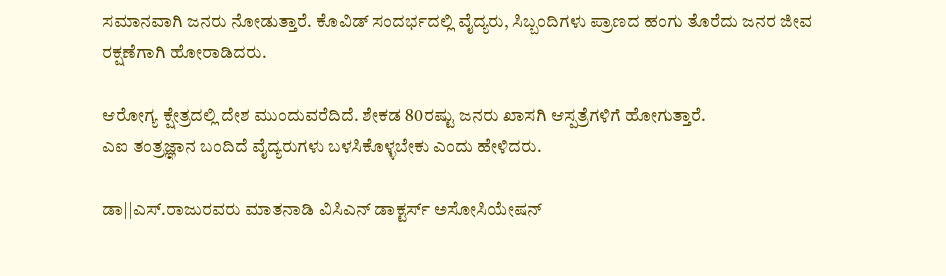ಸಮಾನವಾಗಿ ಜನರು ನೋಡುತ್ತಾರೆ. ಕೊವಿಡ್ ಸಂದರ್ಭದಲ್ಲಿ ವೈದ್ಯರು, ಸಿಬ್ಬಂದಿಗಳು ಪ್ರಾಣದ ಹಂಗು ತೊರೆದು ಜನರ ಜೀವ ರಕ್ಷಣೆಗಾಗಿ ಹೋರಾಡಿದರು.

ಆರೋಗ್ಯ ಕ್ಷೇತ್ರದಲ್ಲಿ ದೇಶ ಮುಂದುವರೆದಿದೆ. ಶೇಕಡ 80ರಷ್ಟು ಜನರು ಖಾಸಗಿ ಆಸ್ಪತ್ರೆಗಳಿಗೆ ಹೋಗುತ್ತಾರೆ.
ಎಐ ತಂತ್ರಜ್ಞಾನ ಬಂದಿದೆ ವೈದ್ಯರುಗಳು ಬಳಸಿಕೊಳ್ಳಬೇಕು ಎಂದು ಹೇಳಿದರು.

ಡಾ||ಎಸ್.ರಾಜುರವರು ಮಾತನಾಡಿ ವಿಸಿಎನ್ ಡಾಕ್ಟರ್ಸ್ ಅಸೋಸಿಯೇಷನ್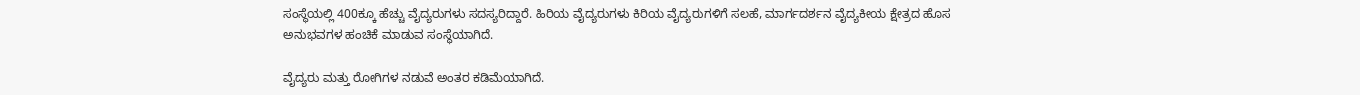ಸಂಸ್ಥೆಯಲ್ಲಿ 400ಕ್ಕೂ ಹೆಚ್ಚು ವೈದ್ಯರುಗಳು ಸದಸ್ಯರಿದ್ದಾರೆ. ಹಿರಿಯ ವೈದ್ಯರುಗಳು ಕಿರಿಯ ವೈದ್ಯರುಗಳಿಗೆ ಸಲಹೆ, ಮಾರ್ಗದರ್ಶನ ವೈದ್ಯಕೀಯ ಕ್ಷೇತ್ರದ ಹೊಸ ಅನುಭವಗಳ ಹಂಚಿಕೆ ಮಾಡುವ ಸಂಸ್ಥೆಯಾಗಿದೆ.

ವೈದ್ಯರು ಮತ್ತು ರೋಗಿಗಳ ನಡುವೆ ಅಂತರ ಕಡಿಮೆಯಾಗಿದೆ.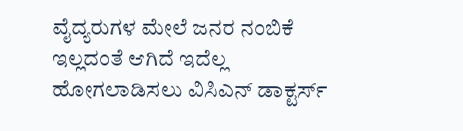ವೈದ್ಯರುಗಳ ಮೇಲೆ ಜನರ ನಂಬಿಕೆ ಇಲ್ಲದಂತೆ ಆಗಿದೆ ಇದೆಲ್ಲ ಹೋಗಲಾಡಿಸಲು ವಿಸಿಎನ್ ಡಾಕ್ಟರ್ಸ್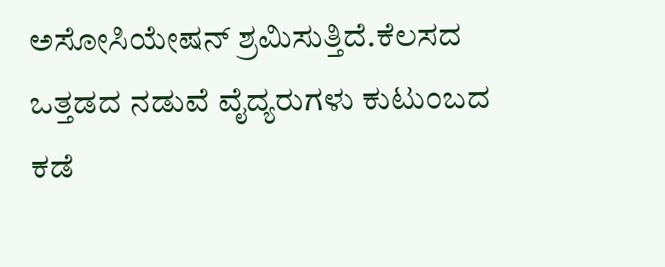ಅಸೋಸಿಯೇಷನ್ ಶ್ರಮಿಸುತ್ತಿದೆ.ಕೆಲಸದ ಒತ್ತಡದ ನಡುವೆ ವೈದ್ಯರುಗಳು ಕುಟುಂಬದ ಕಡೆ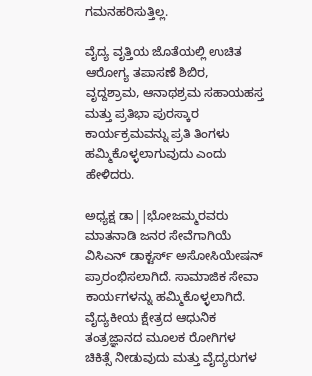ಗಮನಹರಿಸುತ್ತಿಲ್ಲ.

ವೈದ್ಯ ವೃತ್ತಿಯ ಜೊತೆಯಲ್ಲಿ ಉಚಿತ ಆರೋಗ್ಯ ತಪಾಸಣೆ ಶಿಬಿರ, ವೃದ್ದಶ್ರಾಮ, ಆನಾಥಶ್ರಮ ಸಹಾಯಹಸ್ತ ಮತ್ತು ಪ್ರತಿಭಾ ಪುರಸ್ಕಾರ ಕಾರ್ಯಕ್ರಮವನ್ನು ಪ್ರತಿ ತಿಂಗಳು ಹಮ್ಮಿಕೊಳ್ಳಲಾಗುವುದು ಎಂದು ಹೇಳಿದರು.

ಅಧ್ಯಕ್ಷ ಡಾ||ಭೋಜಮ್ಮರವರು ಮಾತನಾಡಿ ಜನರ ಸೇವೆಗಾಗಿಯೆ ವಿಸಿಎನ್ ಡಾಕ್ಟರ್ಸ್ ಅಸೋಸಿಯೇಷನ್ ಪ್ರಾರಂಭಿಸಲಾಗಿದೆ. ಸಾಮಾಜಿಕ ಸೇವಾ ಕಾರ್ಯಗಳನ್ನು ಹಮ್ಮಿಕೊಳ್ಳಲಾಗಿದೆ. ವೈದ್ಯಕೀಯ ಕ್ಷೇತ್ರದ ಆಧುನಿಕ ತಂತ್ರಜ್ಞಾನದ ಮೂಲಕ ರೋಗಿಗಳ ಚಿಕಿತ್ಸೆ ನೀಡುವುದು ಮತ್ತು ವೈದ್ಯರುಗಳ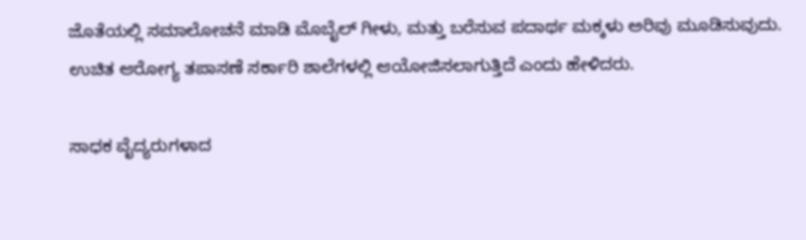ಜೊತೆಯಲ್ಲಿ ಸಮಾಲೋಚನೆ ಮಾಡಿ ಮೊಬೈಲ್ ಗೀಳು, ಮತ್ತು ಬರೆಸುವ ಪದಾರ್ಥ ಮಕ್ಕಳು ಅರಿವು ಮೂಡಿಸುವುದು. ಉಚಿತ ಆರೋಗ್ಯ ತಪಾಸಣೆ ಸರ್ಕಾರಿ ಶಾಲೆಗಳಲ್ಲಿ ಆಯೋಜಿಸಲಾಗುತ್ತಿದೆ ಎಂದು ಹೇಳಿದರು.

ಸಾಧಕ ವೈದ್ಯರುಗಳಾದ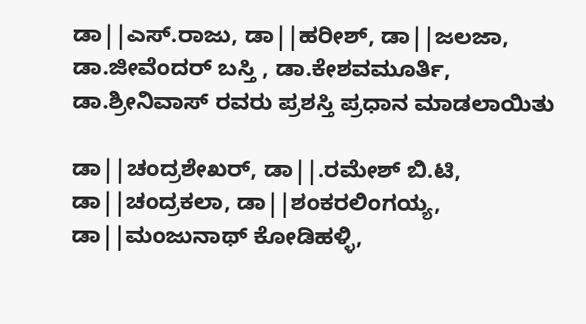ಡಾ||ಎಸ್.ರಾಜು, ಡಾ||ಹರೀಶ್, ಡಾ||ಜಲಜಾ, ಡಾ.ಜೀವೆಂದರ್ ಬಸ್ತಿ , ಡಾ.ಕೇಶವಮೂರ್ತಿ, ಡಾ.ಶ್ರೀನಿವಾಸ್ ರವರು ಪ್ರಶಸ್ತಿ ಪ್ರಧಾನ ಮಾಡಲಾಯಿತು

ಡಾ||ಚಂದ್ರಶೇಖರ್, ಡಾ||.ರಮೇಶ್ ಬಿ.ಟಿ, ಡಾ||ಚಂದ್ರಕಲಾ, ಡಾ||ಶಂಕರಲಿಂಗಯ್ಯ, ಡಾ||ಮಂಜುನಾಥ್ ಕೋಡಿಹಳ್ಳಿ,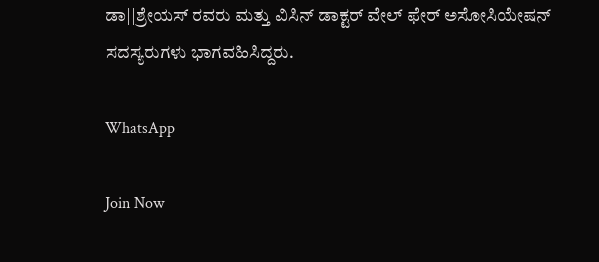ಡಾ||ಶ್ರೇಯಸ್ ರವರು ಮತ್ತು ವಿಸಿನ್ ಡಾಕ್ಟರ್ ವೇಲ್ ಫೇರ್ ಅಸೋಸಿಯೇಷನ್ ಸದಸ್ಯರುಗಳು ಭಾಗವಹಿಸಿದ್ದರು.

WhatsApp

Join Now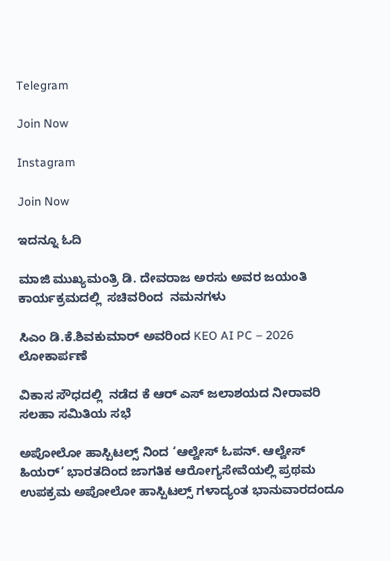Telegram

Join Now

Instagram

Join Now

ಇದನ್ನೂ ಓದಿ

ಮಾಜಿ ಮುಖ್ಯಮಂತ್ರಿ ಡಿ. ದೇವರಾಜ ಅರಸು ಅವರ ಜಯಂತಿ ಕಾರ್ಯಕ್ರಮದಲ್ಲಿ  ಸಚಿವರಿಂದ  ನಮನಗಳು

ಸಿಎಂ ಡಿ.ಕೆ.ಶಿವಕುಮಾರ್ ಅವರಿಂದ KEO AI PC – 2026 ಲೋಕಾರ್ಪಣೆ

ವಿಕಾಸ ಸೌಧದಲ್ಲಿ  ನಡೆದ ಕೆ ಆರ್ ಎಸ್ ಜಲಾಶಯದ ನೀರಾವರಿ ಸಲಹಾ ಸಮಿತಿಯ ಸಭೆ

ಅಪೋಲೋ ಹಾಸ್ಪಿಟಲ್ಸ್‌ ನಿಂದ ‘ಆಲ್ವೇಸ್ ಓಪನ್. ಆಲ್ವೇಸ್ ಹಿಯರ್’ ಭಾರತದಿಂದ ಜಾಗತಿಕ ಆರೋಗ್ಯಸೇವೆಯಲ್ಲಿ ಪ್ರಥಮ ಉಪಕ್ರಮ ಅಪೋಲೋ ಹಾಸ್ಪಿಟಲ್ಸ್‌ ಗಳಾದ್ಯಂತ ಭಾನುವಾರದಂದೂ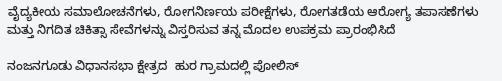ವೈದ್ಯಕೀಯ ಸಮಾಲೋಚನೆಗಳು, ರೋಗನಿರ್ಣಯ ಪರೀಕ್ಷೆಗಳು, ರೋಗತಡೆಯ ಆರೋಗ್ಯ ತಪಾಸಣೆಗಳು ಮತ್ತು ನಿಗದಿತ ಚಿಕಿತ್ಸಾ ಸೇವೆಗಳನ್ನು ವಿಸ್ತರಿಸುವ ತನ್ನ ಮೊದಲ ಉಪಕ್ರಮ ಪ್ರಾರಂಭಿಸಿದೆ

ನಂಜನಗೂಡು ವಿಧಾನಸಭಾ ಕ್ಷೇತ್ರದ  ಹುರ ಗ್ರಾಮದಲ್ಲಿ ಪೋಲಿಸ್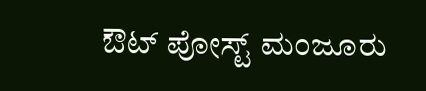ಔಟ್ ಪೋಸ್ಟ್ ಮಂಜೂರು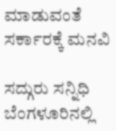ಮಾಡುವಂತೆ ಸರ್ಕಾರಕ್ಕೆ ಮನವಿ

ಸದ್ಗುರು ಸನ್ನಿಧಿ ಬೆಂಗಳೂರಿನಲ್ಲಿ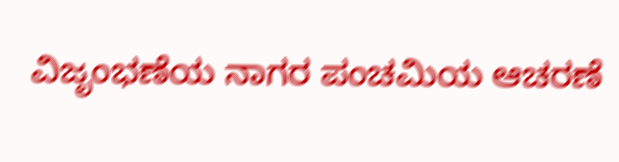ವಿಜೃಂಭಣೆಯ ನಾಗರ ಪಂಚಮಿಯ ಆಚರಣೆ